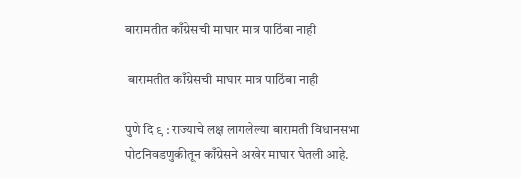बारामतीत काँग्रेसची माघार मात्र पाठिंबा नाही

 बारामतीत काँग्रेसची माघार मात्र पाठिंबा नाही

पुणे दि ९ : राज्याचे लक्ष लागलेल्या बारामती विधानसभा पोटनिवडणुकीतून काँग्रेसने अखेर माघार घेतली आहे.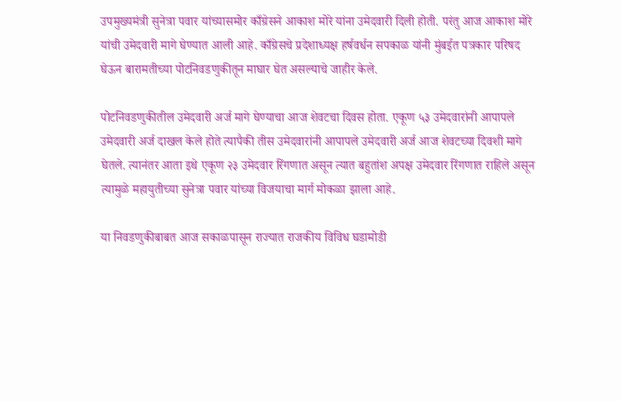उपमुख्यमंत्री सुनेत्रा पवार यांच्यासमोर काँग्रेसने आकाश मोरे यांना उमेदवारी दिली होती. परंतु आज आकाश मोरे यांची उमेदवारी मागे घेण्यात आली आहे. काँग्रेसचे प्रदेशाध्यक्ष हर्षवर्धन सपकाळ यांनी मुंबईत पत्रकार परिषद घेऊन बारामतीच्या पोटनिवडणुकीतून माघार घेत असल्याचे जाहीर केले.

पोटनिवडणुकीतील उमेदवारी अर्ज मागे घेण्याचा आज शेवटचा दिवस होता. एकूण ५३ उमेदवारांनी आपापले उमेदवारी अर्ज दाखल केले होते त्यापैकी तीस उमेदवारांनी आपापले उमेदवारी अर्ज आज शेवटच्या दिवशी मागे घेतले. त्यानंतर आता इथे एकूण २३ उमेदवार रिंगणात असून त्यात बहुतांश अपक्ष उमेदवार रिंगणात राहिले असून त्यामुळे महायुतीच्या सुनेत्रा पवार यांच्या विजयाचा मार्ग मोकळा झाला आहे.

या निवडणुकीबाबत आज सकाळपासून राज्यात राजकीय विविध घडामोडी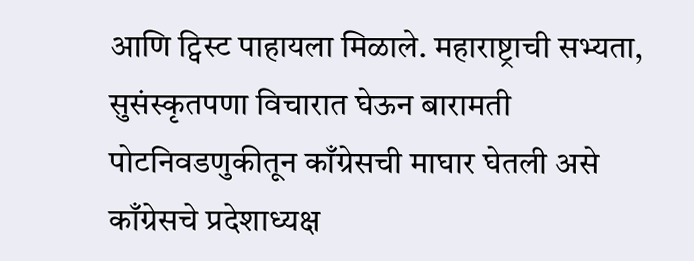आणि ट्विस्ट पाहायला मिळाले. महाराष्ट्राची सभ्यता, सुसंस्कृतपणा विचारात घेऊन बारामती पोटनिवडणुकीतून काँग्रेसची माघार घेतली असे काँग्रेसचे प्रदेशाध्यक्ष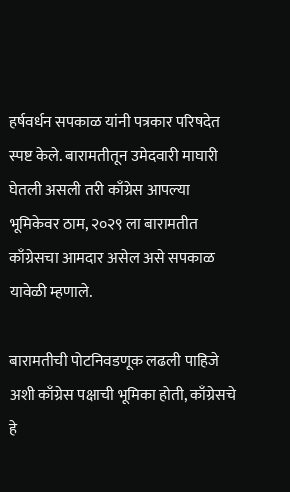हर्षवर्धन सपकाळ यांनी पत्रकार परिषदेत स्पष्ट केले. बारामतीतून उमेदवारी माघारी घेतली असली तरी काँग्रेस आपल्या भूमिकेवर ठाम, २०२९ ला बारामतीत काँग्रेसचा आमदार असेल असे सपकाळ यावेळी म्हणाले.

बारामतीची पोटनिवडणूक लढली पाहिजे अशी काँग्रेस पक्षाची भूमिका होती, काँग्रेसचे हे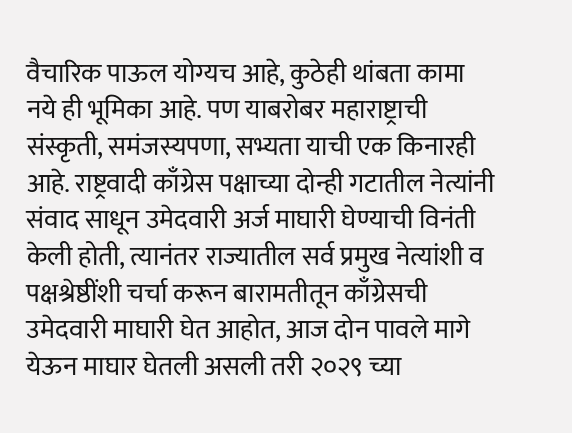वैचारिक पाऊल योग्यच आहे, कुठेही थांबता कामा नये ही भूमिका आहे. पण याबरोबर महाराष्ट्राची संस्कृती, समंजस्यपणा, सभ्यता याची एक किनारही आहे. राष्ट्रवादी काँग्रेस पक्षाच्या दोन्ही गटातील नेत्यांनी संवाद साधून उमेदवारी अर्ज माघारी घेण्याची विनंती केली होती, त्यानंतर राज्यातील सर्व प्रमुख नेत्यांशी व पक्षश्रेष्ठींशी चर्चा करून बारामतीतून काँग्रेसची उमेदवारी माघारी घेत आहोत, आज दोन पावले मागे येऊन माघार घेतली असली तरी २०२९ च्या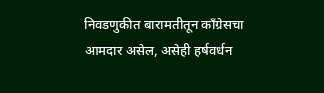निवडणुकीत बारामतीतून काँग्रेसचा आमदार असेल, असेही हर्षवर्धन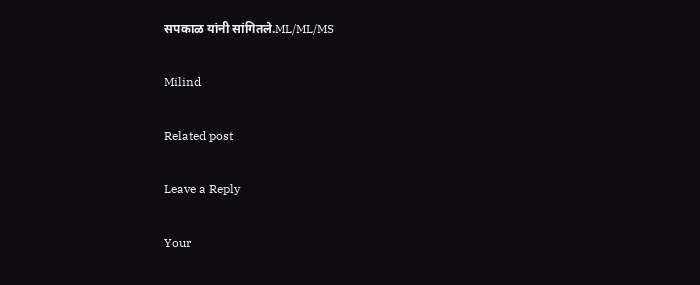सपकाळ यांनी सांगितले.ML/ML/MS

Milind

Related post

Leave a Reply

Your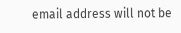email address will not be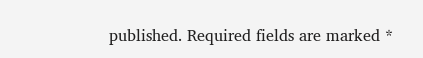published. Required fields are marked *